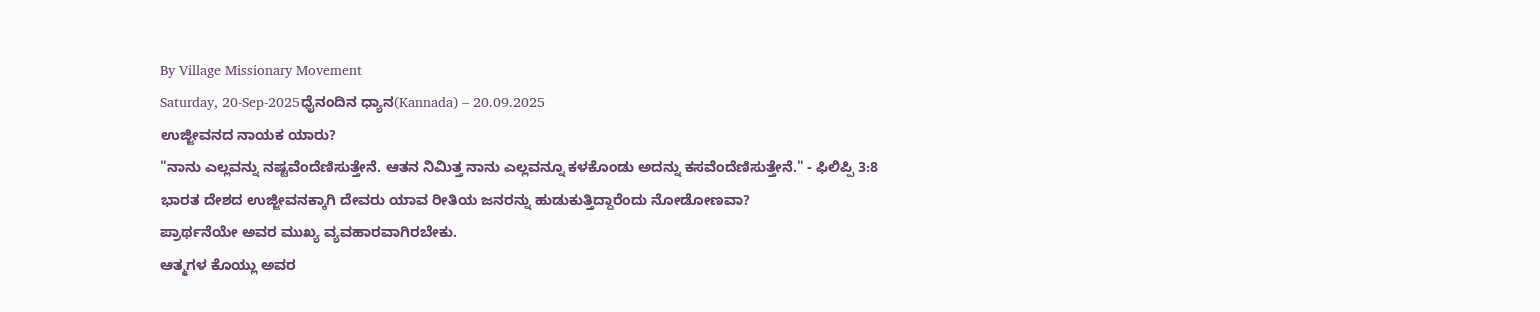By Village Missionary Movement
Saturday, 20-Sep-2025ಧೈನಂದಿನ ಧ್ಯಾನ(Kannada) – 20.09.2025
ಉಜ್ಜೀವನದ ನಾಯಕ ಯಾರು?
"ನಾನು ಎಲ್ಲವನ್ನು ನಷ್ಟವೆಂದೆಣಿಸುತ್ತೇನೆ. ಆತನ ನಿವಿುತ್ತ ನಾನು ಎಲ್ಲವನ್ನೂ ಕಳಕೊಂಡು ಅದನ್ನು ಕಸವೆಂದೆಣಿಸುತ್ತೇನೆ." - ಫಿಲಿಪ್ಪಿ 3:8
ಭಾರತ ದೇಶದ ಉಜ್ಜೀವನಕ್ಕಾಗಿ ದೇವರು ಯಾವ ರೀತಿಯ ಜನರನ್ನು ಹುಡುಕುತ್ತಿದ್ದಾರೆಂದು ನೋಡೋಣವಾ?
ಪ್ರಾರ್ಥನೆಯೇ ಅವರ ಮುಖ್ಯ ವ್ಯವಹಾರವಾಗಿರಬೇಕು.
ಆತ್ಮಗಳ ಕೊಯ್ಲು ಅವರ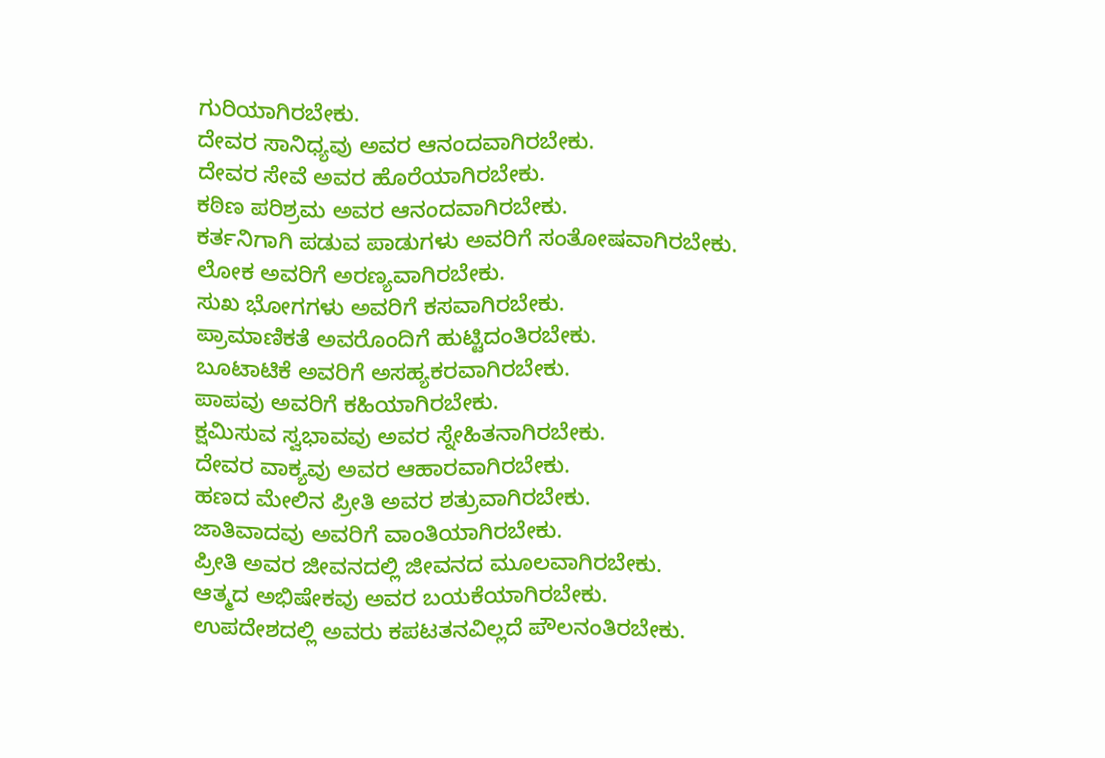ಗುರಿಯಾಗಿರಬೇಕು.
ದೇವರ ಸಾನಿಧ್ಯವು ಅವರ ಆನಂದವಾಗಿರಬೇಕು.
ದೇವರ ಸೇವೆ ಅವರ ಹೊರೆಯಾಗಿರಬೇಕು.
ಕಠಿಣ ಪರಿಶ್ರಮ ಅವರ ಆನಂದವಾಗಿರಬೇಕು.
ಕರ್ತನಿಗಾಗಿ ಪಡುವ ಪಾಡುಗಳು ಅವರಿಗೆ ಸಂತೋಷವಾಗಿರಬೇಕು.
ಲೋಕ ಅವರಿಗೆ ಅರಣ್ಯವಾಗಿರಬೇಕು.
ಸುಖ ಭೋಗಗಳು ಅವರಿಗೆ ಕಸವಾಗಿರಬೇಕು.
ಪ್ರಾಮಾಣಿಕತೆ ಅವರೊಂದಿಗೆ ಹುಟ್ಟಿದಂತಿರಬೇಕು.
ಬೂಟಾಟಿಕೆ ಅವರಿಗೆ ಅಸಹ್ಯಕರವಾಗಿರಬೇಕು.
ಪಾಪವು ಅವರಿಗೆ ಕಹಿಯಾಗಿರಬೇಕು.
ಕ್ಷಮಿಸುವ ಸ್ವಭಾವವು ಅವರ ಸ್ನೇಹಿತನಾಗಿರಬೇಕು.
ದೇವರ ವಾಕ್ಯವು ಅವರ ಆಹಾರವಾಗಿರಬೇಕು.
ಹಣದ ಮೇಲಿನ ಪ್ರೀತಿ ಅವರ ಶತ್ರುವಾಗಿರಬೇಕು.
ಜಾತಿವಾದವು ಅವರಿಗೆ ವಾಂತಿಯಾಗಿರಬೇಕು.
ಪ್ರೀತಿ ಅವರ ಜೀವನದಲ್ಲಿ ಜೀವನದ ಮೂಲವಾಗಿರಬೇಕು.
ಆತ್ಮದ ಅಭಿಷೇಕವು ಅವರ ಬಯಕೆಯಾಗಿರಬೇಕು.
ಉಪದೇಶದಲ್ಲಿ ಅವರು ಕಪಟತನವಿಲ್ಲದೆ ಪೌಲನಂತಿರಬೇಕು.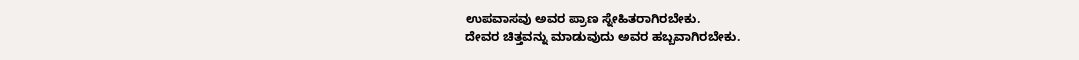ಉಪವಾಸವು ಅವರ ಪ್ರಾಣ ಸ್ನೇಹಿತರಾಗಿರಬೇಕು.
ದೇವರ ಚಿತ್ತವನ್ನು ಮಾಡುವುದು ಅವರ ಹಬ್ಬವಾಗಿರಬೇಕು.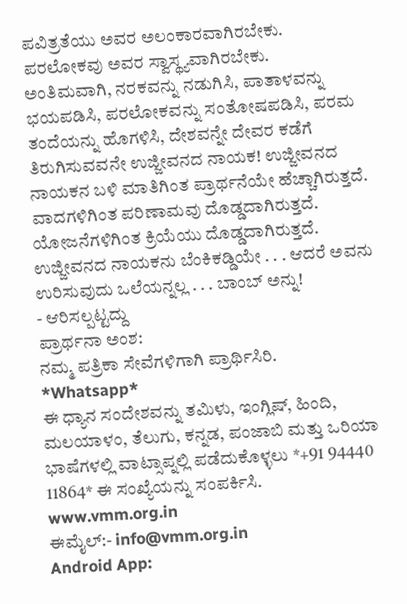ಪವಿತ್ರತೆಯು ಅವರ ಅಲಂಕಾರವಾಗಿರಬೇಕು.
ಪರಲೋಕವು ಅವರ ಸ್ವಾಸ್ಥ್ಯವಾಗಿರಬೇಕು.
ಅಂತಿಮವಾಗಿ, ನರಕವನ್ನು ನಡುಗಿಸಿ, ಪಾತಾಳವನ್ನು ಭಯಪಡಿಸಿ, ಪರಲೋಕವನ್ನು ಸಂತೋಷಪಡಿಸಿ, ಪರಮ ತಂದೆಯನ್ನು ಹೊಗಳಿಸಿ, ದೇಶವನ್ನೇ ದೇವರ ಕಡೆಗೆ ತಿರುಗಿಸುವವನೇ ಉಜ್ಜೀವನದ ನಾಯಕ! ಉಜ್ಜೀವನದ ನಾಯಕನ ಬಳಿ ಮಾತಿಗಿಂತ ಪ್ರಾರ್ಥನೆಯೇ ಹೆಚ್ಚಾಗಿರುತ್ತದೆ. ವಾದಗಳಿಗಿಂತ ಪರಿಣಾಮವು ದೊಡ್ಡದಾಗಿರುತ್ತದೆ. ಯೋಜನೆಗಳಿಗಿಂತ ಕ್ರಿಯೆಯು ದೊಡ್ಡದಾಗಿರುತ್ತದೆ. ಉಜ್ಜೀವನದ ನಾಯಕನು ಬೆಂಕಿಕಡ್ಡಿಯೇ . . . ಆದರೆ ಅವನು ಉರಿಸುವುದು ಒಲೆಯನ್ನಲ್ಲ . . . ಬಾಂಬ್ ಅನ್ನು!
- ಆರಿಸಲ್ಪಟ್ಟದ್ದು
ಪ್ರಾರ್ಥನಾ ಅಂಶ:
ನಮ್ಮ ಪತ್ರಿಕಾ ಸೇವೆಗಳಿಗಾಗಿ ಪ್ರಾರ್ಥಿಸಿರಿ.
*Whatsapp*
ಈ ಧ್ಯಾನ ಸಂದೇಶವನ್ನು ತಮಿಳು, ಇಂಗ್ಲಿಷ್, ಹಿಂದಿ, ಮಲಯಾಳಂ, ತೆಲುಗು, ಕನ್ನಡ, ಪಂಜಾಬಿ ಮತ್ತು ಒರಿಯಾ ಭಾಷೆಗಳಲ್ಲಿ ವಾಟ್ಸಾಪ್ನಲ್ಲಿ ಪಡೆದುಕೊಳ್ಳಲು *+91 94440 11864* ಈ ಸಂಖ್ಯೆಯನ್ನು ಸಂಪರ್ಕಿಸಿ.
www.vmm.org.in
ಈಮೈಲ್:- info@vmm.org.in
Android App: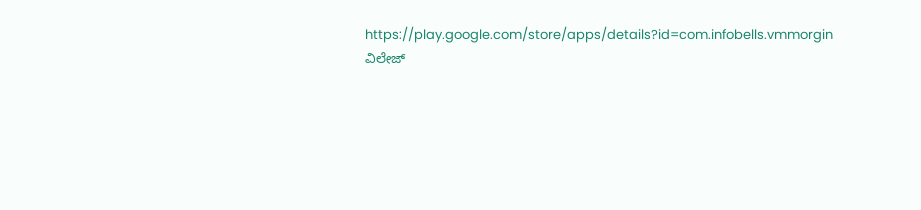https://play.google.com/store/apps/details?id=com.infobells.vmmorgin
ವಿಲೇಜ್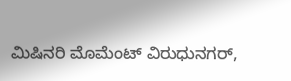ಮಿಷಿನರಿ ಮೊಮೆಂಟ್ ವಿರುಧುನಗರ್,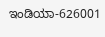ಇಂಡಿಯಾ-626001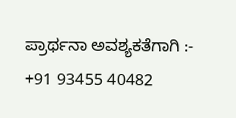ಪ್ರಾರ್ಥನಾ ಅವಶ್ಯಕತೆಗಾಗಿ :- +91 93455 40482